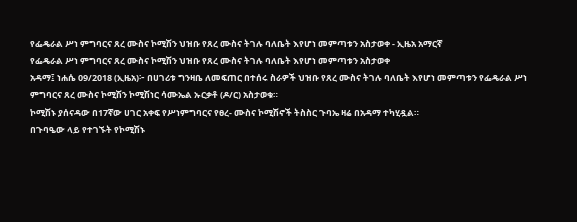የፌዴራል ሥነ ምግባርና ጸረ ሙስና ኮሚሽን ህዝቡ የጸረ ሙስና ትገሉ ባለቤት እየሆነ መምጣቱን አስታወቀ - ኢዜአ አማርኛ
የፌዴራል ሥነ ምግባርና ጸረ ሙስና ኮሚሽን ህዝቡ የጸረ ሙስና ትገሉ ባለቤት እየሆነ መምጣቱን አስታወቀ
አዳማ፤ ነሐሴ 09/2018 (ኢዜአ)፦ በሀገሪቱ ግንዛቤ ለመፍጠር በተሰሩ ስራዎች ህዝቡ የጸረ ሙስና ትገሉ ባለቤት እየሆነ መምጣቱን የፌዴራል ሥነ ምግባርና ጸረ ሙስና ኮሚሽን ኮሚሽነር ሳሙኤል ኡርቃቶ (ዶ/ር) አስታወቁ።
ኮሚሽኑ ያሰናዳው በ17ኛው ሀገር አቀፍ የሥነምግባርና የፀረ- ሙስና ኮሚሽኖች ትስስር ጉባኤ ዛሬ በአዳማ ተካሂዷል።
በጉባዔው ላይ የተገኙት የኮሚሽኑ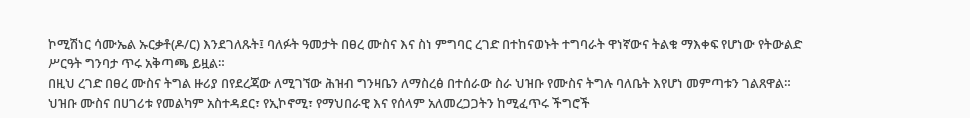ኮሚሽነር ሳሙኤል ኡርቃቶ(ዶ/ር) እንደገለጹት፤ ባለፉት ዓመታት በፀረ ሙስና እና ስነ ምግባር ረገድ በተከናወኑት ተግባራት ዋነኛውና ትልቁ ማእቀፍ የሆነው የትውልድ ሥርዓት ግንባታ ጥሩ አቅጣጫ ይዟል።
በዚህ ረገድ በፀረ ሙስና ትግል ዙሪያ በየደረጃው ለሚገኘው ሕዝብ ግንዛቤን ለማስረፅ በተሰራው ስራ ህዝቡ የሙስና ትግሉ ባለቤት እየሆነ መምጣቱን ገልጸዋል።
ህዝቡ ሙስና በሀገሪቱ የመልካም አስተዳደር፣ የኢኮኖሚ፣ የማህበራዊ እና የሰላም አለመረጋጋትን ከሚፈጥሩ ችግሮች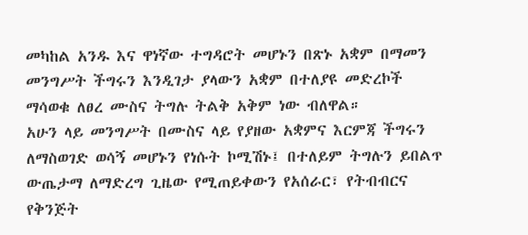መካከል አንዱ እና ዋነኛው ተግዳሮት መሆኑን በጽኑ አቋም በማመን መንግሥት ችግሩን እንዲገታ ያላውን አቋም በተለያዩ መድረኮች ማሳወቁ ለፀረ ሙስና ትግሉ ትልቅ አቅም ነው ብለዋል።
አሁን ላይ መንግሥት በሙስና ላይ የያዘው አቋምና እርምጃ ችግሩን ለማስወገድ ወሳኝ መሆኑን የነሱት ኮሚሽኑ፤ በተለይም ትግሉን ይበልጥ ውጤታማ ለማድረግ ጊዜው የሚጠይቀውን የአሰራር፣ የትብብርና የቅንጅት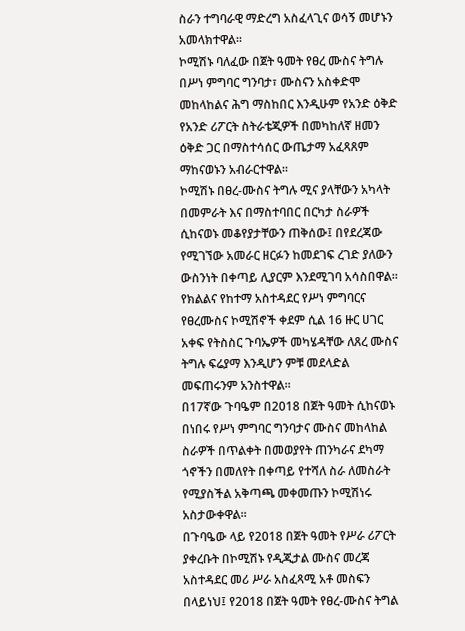ስራን ተግባራዊ ማድረግ አስፈላጊና ወሳኝ መሆኑን አመላክተዋል።
ኮሚሽኑ ባለፈው በጀት ዓመት የፀረ ሙስና ትግሉ በሥነ ምግባር ግንባታ፣ ሙስናን አስቀድሞ መከላከልና ሕግ ማስከበር እንዲሁም የአንድ ዕቅድ የአንድ ሪፖርት ስትራቴጂዎች በመካከለኛ ዘመን ዕቅድ ጋር በማስተሳሰር ውጤታማ አፈጻጸም ማከናወኑን አብራርተዋል።
ኮሚሽኑ በፀረ-ሙስና ትግሉ ሚና ያላቸውን አካላት በመምራት እና በማስተባበር በርካታ ስራዎች ሲከናወኑ መቆየያታቸውን ጠቅሰው፤ በየደረጃው የሚገኘው አመራር ዘርፉን ከመደገፍ ረገድ ያለውን ውስንነት በቀጣይ ሊያርም እንደሚገባ አሳስበዋል።
የክልልና የከተማ አስተዳደር የሥነ ምግባርና የፀረሙስና ኮሚሽኖች ቀደም ሲል 16 ዙር ሀገር አቀፍ የትስስር ጉባኤዎች መካሄዳቸው ለጸረ ሙስና ትግሉ ፍሬያማ እንዲሆን ምቹ መደላድል መፍጠሩንም አንስተዋል።
በ17ኛው ጉባዔም በ2018 በጀት ዓመት ሲከናወኑ በነበሩ የሥነ ምግባር ግንባታና ሙስና መከላከል ስራዎች በጥልቀት በመወያየት ጠንካራና ደካማ ጎኖችን በመለየት በቀጣይ የተሻለ ስራ ለመስራት የሚያስችል አቅጣጫ መቀመጡን ኮሚሽነሩ አስታውቀዋል።
በጉባዔው ላይ የ2018 በጀት ዓመት የሥራ ሪፖርት ያቀረቡት በኮሚሽኑ የዲጂታል ሙስና መረጃ አስተዳደር መሪ ሥራ አስፈጻሚ አቶ መስፍን በላይነህ፤ የ2018 በጀት ዓመት የፀረ-ሙስና ትግል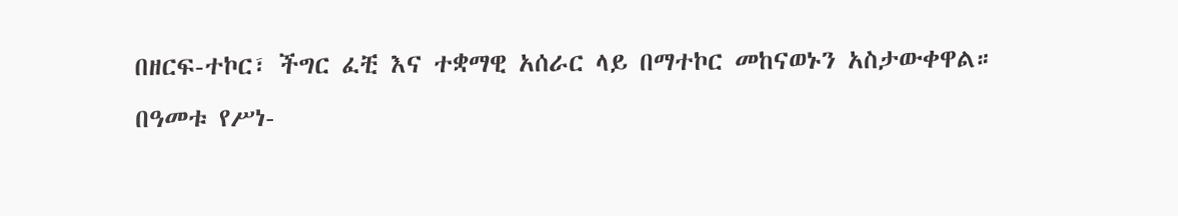በዘርፍ-ተኮር፣ ችግር ፈቺ እና ተቋማዊ አሰራር ላይ በማተኮር መከናወኑን አስታውቀዋል።
በዓመቱ የሥነ-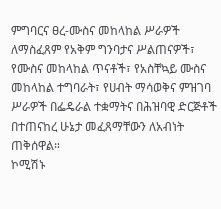ምግባርና ፀረ-ሙስና መከላከል ሥራዎች ለማስፈጸም የአቅም ግንባታና ሥልጠናዎች፣ የሙስና መከላከል ጥናቶች፣ የአስቸኳይ ሙስና መከላከል ተግባራት፣ የሀብት ማሳወቅና ምዝገባ ሥራዎች በፌዴራል ተቋማትና በሕዝባዊ ድርጅቶች በተጠናከረ ሁኔታ መፈጸማቸውን ለአብነት ጠቅሰዋል።
ኮሚሽኑ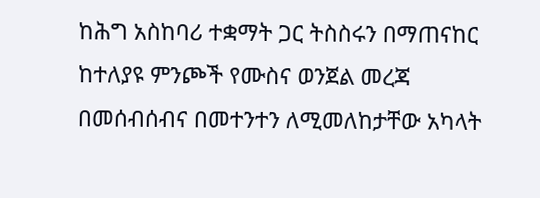ከሕግ አስከባሪ ተቋማት ጋር ትስስሩን በማጠናከር ከተለያዩ ምንጮች የሙስና ወንጀል መረጃ በመሰብሰብና በመተንተን ለሚመለከታቸው አካላት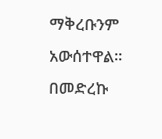ማቅረቡንም አውሰተዋል።
በመድረኩ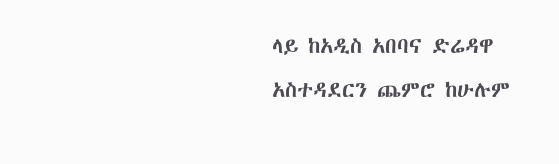ላይ ከአዲስ አበባና ድሬዳዋ አስተዳደርን ጨምሮ ከሁሉም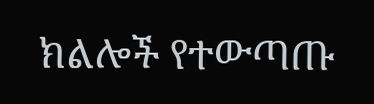ክልሎች የተውጣጡ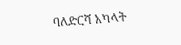ባለድርሻ አካላት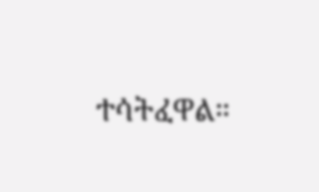ተሳትፈዋል።